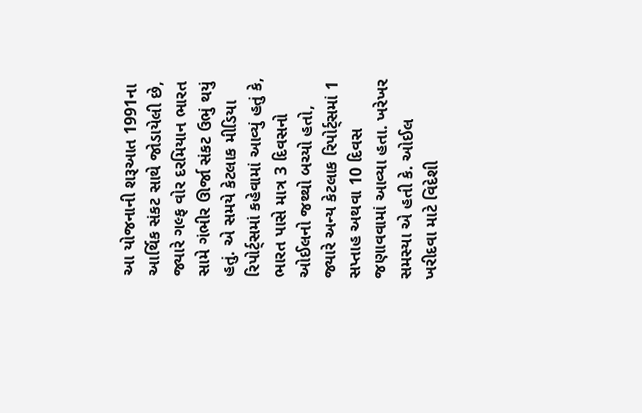આ યોજનાની શરૂઆત 1991ના આર્થિક સંકટ સાથે જોડાયેલી છે, જ્યારે ગલ્ફ વોર દરમિયાન ભારત સામે ગંભીર ઊર્જા સંકટ ઉભું થયું હતું. એ સમયે કેટલાક મીડિયા રિપોર્ટ્સમાં કહેવામાં આવ્યું હતું કે, ભારત પાસે માત્ર 3 દિવસનો ઓઈલનો જથ્થો બચ્યો હતો, જ્યારે અન્ય કેટલાક રિપોર્ટ્સમાં 1 સપ્તાહ અથવા 10 દિવસ જણાવવામાં આવ્યા હતા. ખરેખર સમસ્યા એ હતી કે. ઓઈલ ખરીદવા માટે વિદેશી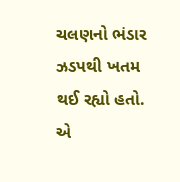ચલણનો ભંડાર ઝડપથી ખતમ થઈ રહ્યો હતો. એ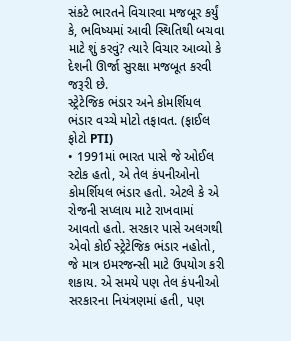સંકટે ભારતને વિચારવા મજબૂર કર્યું કે, ભવિષ્યમાં આવી સ્થિતિથી બચવા માટે શું કરવું? ત્યારે વિચાર આવ્યો કે દેશની ઊર્જા સુરક્ષા મજબૂત કરવી જરૂરી છે.
સ્ટ્રેટેજિક ભંડાર અને કોમર્શિયલ ભંડાર વચ્ચે મોટો તફાવત. (ફાઈલ ફોટો PTI)
• 1991માં ભારત પાસે જે ઓઈલ સ્ટોક હતો, એ તેલ કંપનીઓનો કોમર્શિયલ ભંડાર હતો. એટલે કે એ રોજની સપ્લાય માટે રાખવામાં આવતો હતો. સરકાર પાસે અલગથી એવો કોઈ સ્ટ્રેટેજિક ભંડાર નહોતો, જે માત્ર ઇમરજન્સી માટે ઉપયોગ કરી શકાય. એ સમયે પણ તેલ કંપનીઓ સરકારના નિયંત્રણમાં હતી, પણ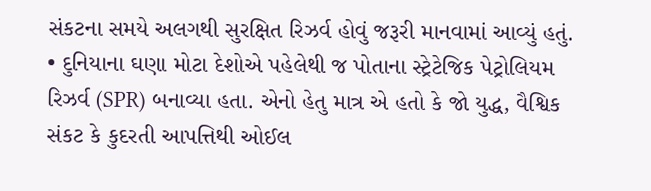સંકટના સમયે અલગથી સુરક્ષિત રિઝર્વ હોવું જરૂરી માનવામાં આવ્યું હતું.
• દુનિયાના ઘણા મોટા દેશોએ પહેલેથી જ પોતાના સ્ટ્રેટેજિક પેટ્રોલિયમ રિઝર્વ (SPR) બનાવ્યા હતા. એનો હેતુ માત્ર એ હતો કે જો યુદ્ધ, વૈશ્વિક સંકટ કે કુદરતી આપત્તિથી ઓઈલ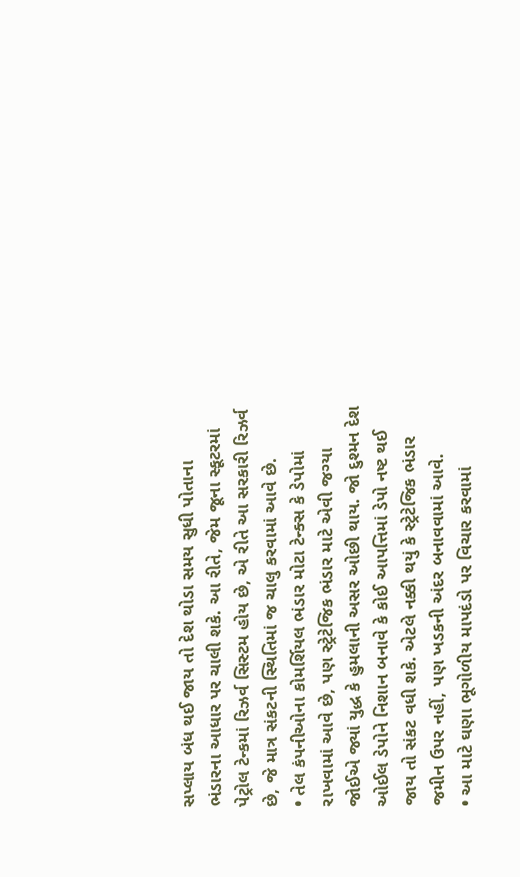સપ્લાય બંધ થઈ જાય તો દેશ થોડા સમય સુધી પોતાના ભંડારના આધાર પર ચાલી શકે. આ રીતે, જેમ જૂના સ્કૂટરમાં પેટ્રોલ ટેન્કમાં રિઝર્વ સિસ્ટમ હોય છે, એ રીતે આ સરકારી રિઝર્વ છે, જે માત્ર સંકટની સ્થિતિમાં જ ચાલુ કરવામાં આવે છે.
• તેલ કંપનીઓના કોમર્શિયલ ભંડાર મોટા ટેન્ક્સ કે ડેપોમાં રાખવામાં આવે છે, પણ સ્ટ્રેટેજિક ભંડાર માટે એવી જગ્યા જોઈએ જ્યાં યુદ્ધ કે હુમલાની અસર ઓછી થાય. જો દુશ્મન દેશ ઓઈલ ડેપોને નિશાન બનાવે કે કોઈ આપત્તિમાં ડેપો નષ્ટ થઈ જાય તો સંકટ વધી શકે. એટલે નક્કી થયું કે સ્ટ્રેટેજિક ભંડાર જમીન ઉપર નહીં, પણ ખડકની અંદર બનાવવામાં આવે.
• આ માટે ઘણા ભૂગોળીય માપદંડો પર વિચાર કરવામાં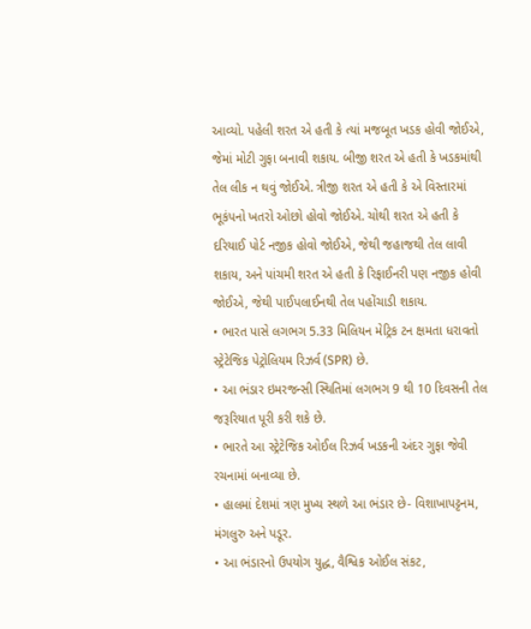આવ્યો. પહેલી શરત એ હતી કે ત્યાં મજબૂત ખડક હોવી જોઈએ, જેમાં મોટી ગુફા બનાવી શકાય. બીજી શરત એ હતી કે ખડકમાંથી તેલ લીક ન થવું જોઈએ. ત્રીજી શરત એ હતી કે એ વિસ્તારમાં ભૂકંપનો ખતરો ઓછો હોવો જોઈએ. ચોથી શરત એ હતી કે દરિયાઈ પોર્ટ નજીક હોવો જોઈએ, જેથી જહાજથી તેલ લાવી શકાય, અને પાંચમી શરત એ હતી કે રિફાઈનરી પણ નજીક હોવી જોઈએ, જેથી પાઈપલાઈનથી તેલ પહોંચાડી શકાય.
• ભારત પાસે લગભગ 5.33 મિલિયન મેટ્રિક ટન ક્ષમતા ધરાવતો સ્ટ્રેટેજિક પેટ્રોલિયમ રિઝર્વ (SPR) છે.
• આ ભંડાર ઇમરજન્સી સ્થિતિમાં લગભગ 9 થી 10 દિવસની તેલ જરૂરિયાત પૂરી કરી શકે છે.
• ભારતે આ સ્ટ્રેટેજિક ઓઈલ રિઝર્વ ખડકની અંદર ગુફા જેવી રચનામાં બનાવ્યા છે.
• હાલમાં દેશમાં ત્રણ મુખ્ય સ્થળે આ ભંડાર છે- વિશાખાપટ્ટનમ, મંગલુરુ અને પડૂર.
• આ ભંડારનો ઉપયોગ યુદ્ધ, વૈશ્વિક ઓઈલ સંકટ,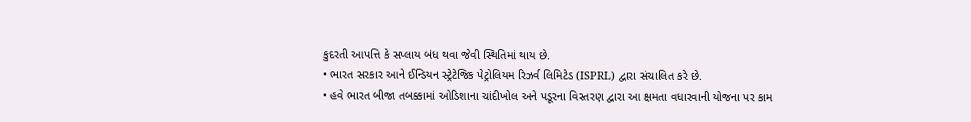કુદરતી આપત્તિ કે સપ્લાય બંધ થવા જેવી સ્થિતિમાં થાય છે.
• ભારત સરકાર આને ઈન્ડિયન સ્ટ્રેટેજિક પેટ્રોલિયમ રિઝર્વ લિમિટેડ (ISPRL) દ્વારા સંચાલિત કરે છે.
• હવે ભારત બીજા તબક્કામાં ઓડિશાના ચાંદીખોલ અને પડૂરના વિસ્તરણ દ્વારા આ ક્ષમતા વધારવાની યોજના પર કામ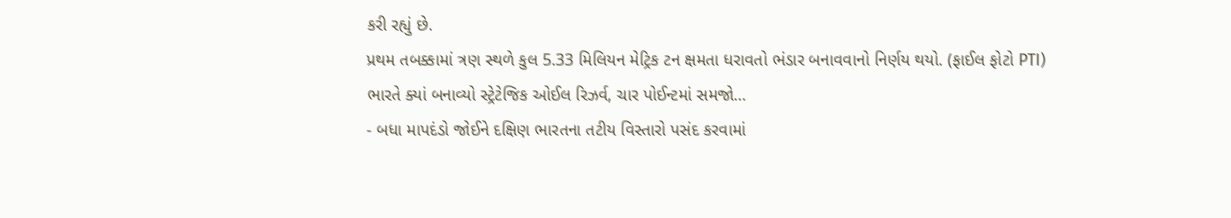કરી રહ્યું છે.
પ્રથમ તબક્કામાં ત્રણ સ્થળે કુલ 5.33 મિલિયન મેટ્રિક ટન ક્ષમતા ધરાવતો ભંડાર બનાવવાનો નિર્ણય થયો. (ફાઈલ ફોટો PTI)
ભારતે ક્યાં બનાવ્યો સ્ટ્રેટેજિક ઓઈલ રિઝર્વ, ચાર પોઈન્ટમાં સમજો…
- બધા માપદંડો જોઈને દક્ષિણ ભારતના તટીય વિસ્તારો પસંદ કરવામાં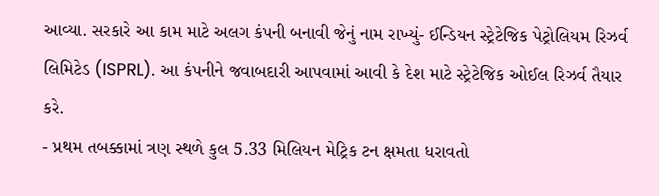આવ્યા. સરકારે આ કામ માટે અલગ કંપની બનાવી જેનું નામ રાખ્યું- ઈન્ડિયન સ્ટ્રેટેજિક પેટ્રોલિયમ રિઝર્વ લિમિટેડ (ISPRL). આ કંપનીને જવાબદારી આપવામાં આવી કે દેશ માટે સ્ટ્રેટેજિક ઓઈલ રિઝર્વ તૈયાર કરે.
- પ્રથમ તબક્કામાં ત્રણ સ્થળે કુલ 5.33 મિલિયન મેટ્રિક ટન ક્ષમતા ધરાવતો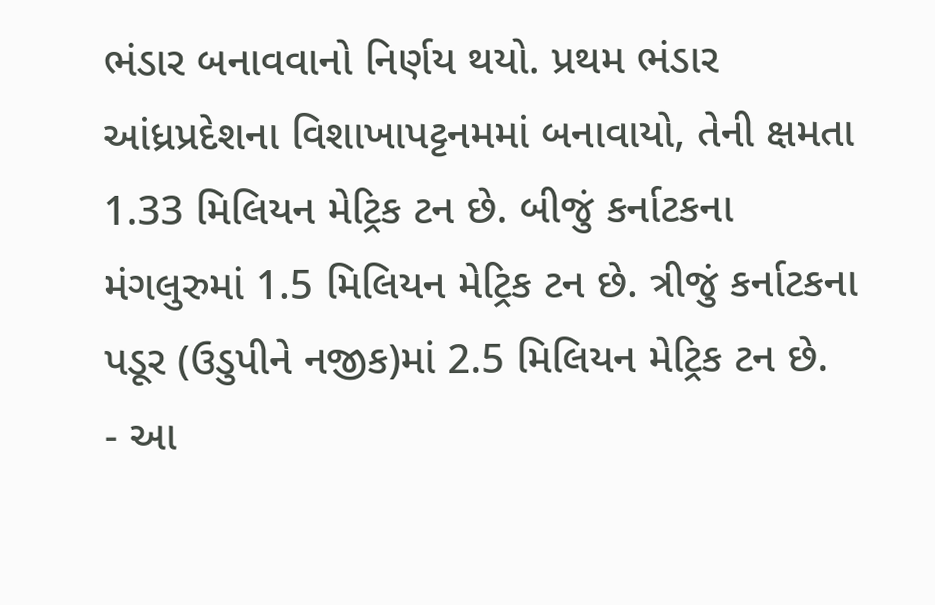ભંડાર બનાવવાનો નિર્ણય થયો. પ્રથમ ભંડાર આંધ્રપ્રદેશના વિશાખાપટ્ટનમમાં બનાવાયો, તેની ક્ષમતા 1.33 મિલિયન મેટ્રિક ટન છે. બીજું કર્નાટકના મંગલુરુમાં 1.5 મિલિયન મેટ્રિક ટન છે. ત્રીજું કર્નાટકના પડૂર (ઉડુપીને નજીક)માં 2.5 મિલિયન મેટ્રિક ટન છે.
- આ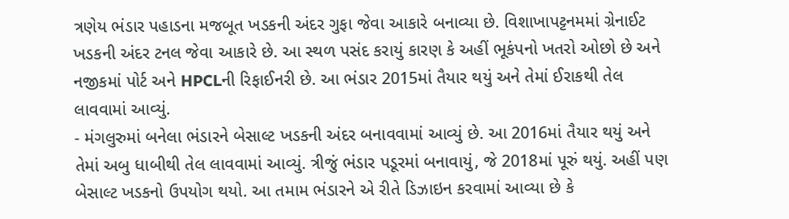ત્રણેય ભંડાર પહાડના મજબૂત ખડકની અંદર ગુફા જેવા આકારે બનાવ્યા છે. વિશાખાપટ્ટનમમાં ગ્રેનાઈટ ખડકની અંદર ટનલ જેવા આકારે છે. આ સ્થળ પસંદ કરાયું કારણ કે અહીં ભૂકંપનો ખતરો ઓછો છે અને નજીકમાં પોર્ટ અને HPCLની રિફાઈનરી છે. આ ભંડાર 2015માં તૈયાર થયું અને તેમાં ઈરાકથી તેલ લાવવામાં આવ્યું.
- મંગલુરુમાં બનેલા ભંડારને બેસાલ્ટ ખડકની અંદર બનાવવામાં આવ્યું છે. આ 2016માં તૈયાર થયું અને તેમાં અબુ ધાબીથી તેલ લાવવામાં આવ્યું. ત્રીજું ભંડાર પડૂરમાં બનાવાયું, જે 2018માં પૂરું થયું. અહીં પણ બેસાલ્ટ ખડકનો ઉપયોગ થયો. આ તમામ ભંડારને એ રીતે ડિઝાઇન કરવામાં આવ્યા છે કે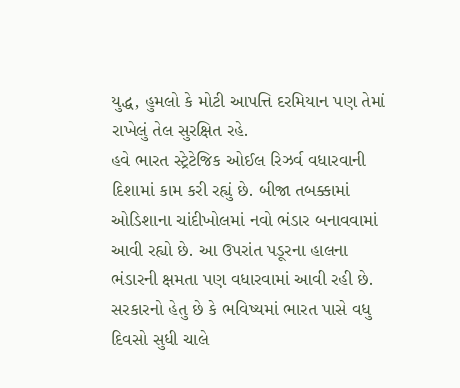યુદ્ધ, હુમલો કે મોટી આપત્તિ દરમિયાન પણ તેમાં રાખેલું તેલ સુરક્ષિત રહે.
હવે ભારત સ્ટ્રેટેજિક ઓઈલ રિઝર્વ વધારવાની દિશામાં કામ કરી રહ્યું છે. બીજા તબક્કામાં ઓડિશાના ચાંદીખોલમાં નવો ભંડાર બનાવવામાં આવી રહ્યો છે. આ ઉપરાંત પડૂરના હાલના ભંડારની ક્ષમતા પણ વધારવામાં આવી રહી છે. સરકારનો હેતુ છે કે ભવિષ્યમાં ભારત પાસે વધુ દિવસો સુધી ચાલે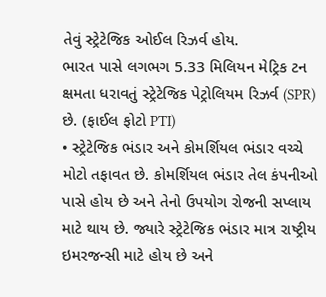તેવું સ્ટ્રેટેજિક ઓઈલ રિઝર્વ હોય.
ભારત પાસે લગભગ 5.33 મિલિયન મેટ્રિક ટન ક્ષમતા ધરાવતું સ્ટ્રેટેજિક પેટ્રોલિયમ રિઝર્વ (SPR) છે. (ફાઈલ ફોટો PTI)
• સ્ટ્રેટેજિક ભંડાર અને કોમર્શિયલ ભંડાર વચ્ચે મોટો તફાવત છે. કોમર્શિયલ ભંડાર તેલ કંપનીઓ પાસે હોય છે અને તેનો ઉપયોગ રોજની સપ્લાય માટે થાય છે. જ્યારે સ્ટ્રેટેજિક ભંડાર માત્ર રાષ્ટ્રીય ઇમરજન્સી માટે હોય છે અને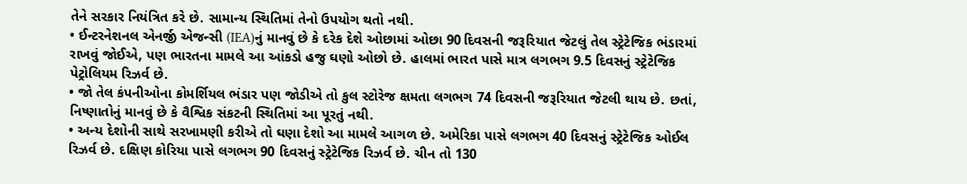તેને સરકાર નિયંત્રિત કરે છે. સામાન્ય સ્થિતિમાં તેનો ઉપયોગ થતો નથી.
• ઈન્ટરનેશનલ એનર્જી એજન્સી (IEA)નું માનવું છે કે દરેક દેશે ઓછામાં ઓછા 90 દિવસની જરૂરિયાત જેટલું તેલ સ્ટ્રેટેજિક ભંડારમાં રાખવું જોઈએ, પણ ભારતના મામલે આ આંકડો હજુ ઘણો ઓછો છે. હાલમાં ભારત પાસે માત્ર લગભગ 9.5 દિવસનું સ્ટ્રેટેજિક પેટ્રોલિયમ રિઝર્વ છે.
• જો તેલ કંપનીઓના કોમર્શિયલ ભંડાર પણ જોડીએ તો કુલ સ્ટોરેજ ક્ષમતા લગભગ 74 દિવસની જરૂરિયાત જેટલી થાય છે. છતાં, નિષ્ણાતોનું માનવું છે કે વૈશ્વિક સંકટની સ્થિતિમાં આ પૂરતું નથી.
• અન્ય દેશોની સાથે સરખામણી કરીએ તો ઘણા દેશો આ મામલે આગળ છે. અમેરિકા પાસે લગભગ 40 દિવસનું સ્ટ્રેટેજિક ઓઈલ રિઝર્વ છે. દક્ષિણ કોરિયા પાસે લગભગ 90 દિવસનું સ્ટ્રેટેજિક રિઝર્વ છે. ચીન તો 130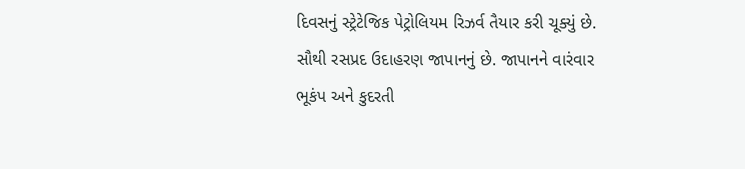દિવસનું સ્ટ્રેટેજિક પેટ્રોલિયમ રિઝર્વ તૈયાર કરી ચૂક્યું છે.
સૌથી રસપ્રદ ઉદાહરણ જાપાનનું છે. જાપાનને વારંવાર ભૂકંપ અને કુદરતી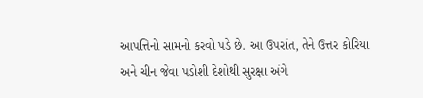આપત્તિનો સામનો કરવો પડે છે. આ ઉપરાંત, તેને ઉત્તર કોરિયા અને ચીન જેવા પડોશી દેશોથી સુરક્ષા અંગે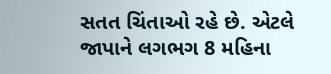સતત ચિંતાઓ રહે છે. એટલે જાપાને લગભગ 8 મહિના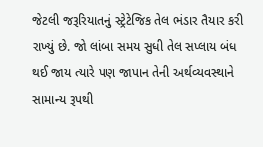જેટલી જરૂરિયાતનું સ્ટ્રેટેજિક તેલ ભંડાર તૈયાર કરી રાખ્યું છે. જો લાંબા સમય સુધી તેલ સપ્લાય બંધ થઈ જાય ત્યારે પણ જાપાન તેની અર્થવ્યવસ્થાને સામાન્ય રૂપથી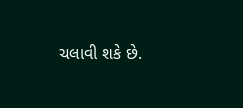ચલાવી શકે છે.